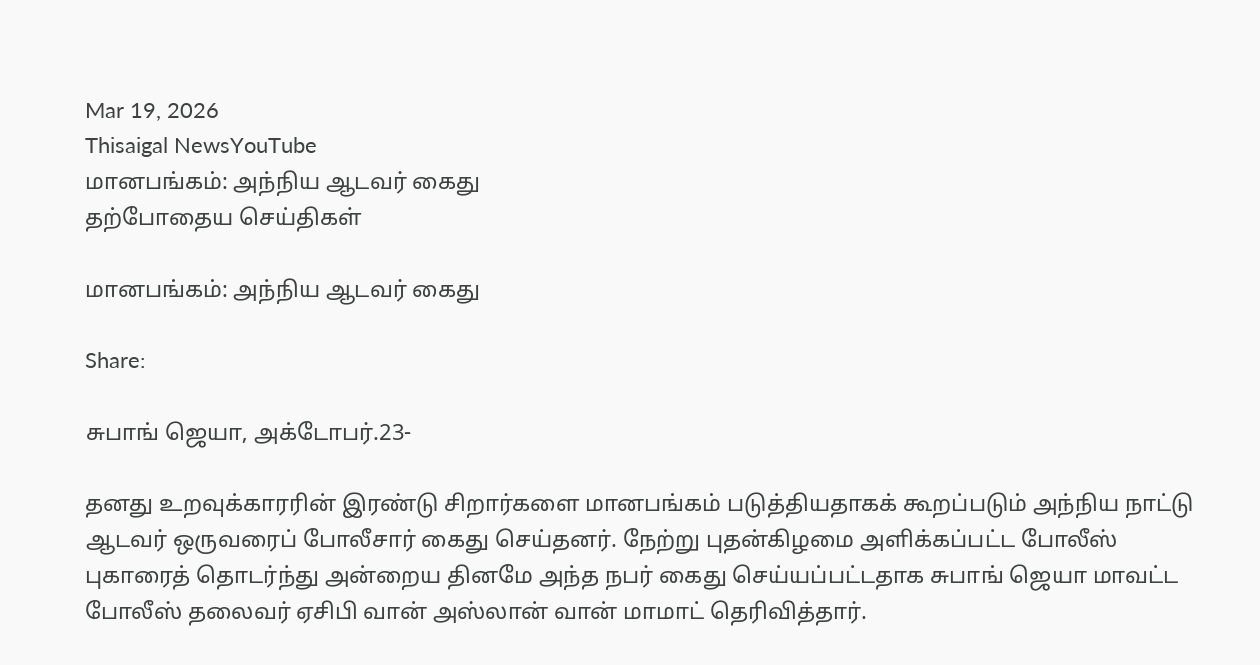Mar 19, 2026
Thisaigal NewsYouTube
மானபங்கம்: அந்நிய ஆடவர் கைது
தற்போதைய செய்திகள்

மானபங்கம்: அந்நிய ஆடவர் கைது

Share:

சுபாங் ஜெயா, அக்டோபர்.23-

தனது உறவுக்காரரின் இரண்டு சிறார்களை மானபங்கம் படுத்தியதாகக் கூறப்படும் அந்நிய நாட்டு ஆடவர் ஒருவரைப் போலீசார் கைது செய்தனர். நேற்று புதன்கிழமை அளிக்கப்பட்ட போலீஸ் புகாரைத் தொடர்ந்து அன்றைய தினமே அந்த நபர் கைது செய்யப்பட்டதாக சுபாங் ஜெயா மாவட்ட போலீஸ் தலைவர் ஏசிபி வான் அஸ்லான் வான் மாமாட் தெரிவித்தார்.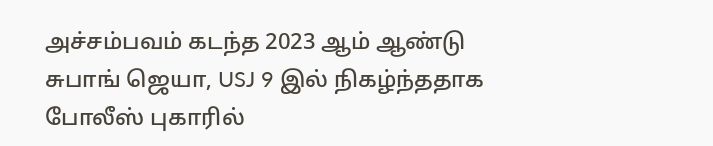அச்சம்பவம் கடந்த 2023 ஆம் ஆண்டு சுபாங் ஜெயா, USJ 9 இல் நிகழ்ந்ததாக போலீஸ் புகாரில்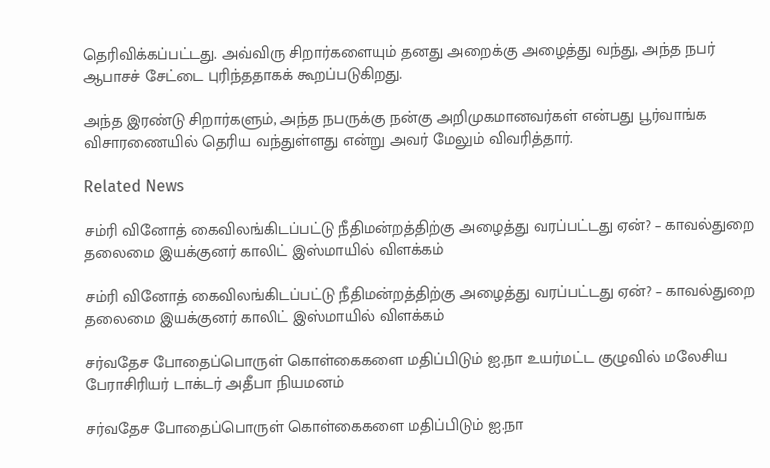தெரிவிக்கப்பட்டது. அவ்விரு சிறார்களையும் தனது அறைக்கு அழைத்து வந்து, அந்த நபர் ஆபாசச் சேட்டை புரிந்ததாகக் கூறப்படுகிறது.

அந்த இரண்டு சிறார்களும், அந்த நபருக்கு நன்கு அறிமுகமானவர்கள் என்பது பூர்வாங்க விசாரணையில் தெரிய வந்துள்ளது என்று அவர் மேலும் விவரித்தார்.

Related News

சம்ரி வினோத் கைவிலங்கிடப்பட்டு நீதிமன்றத்திற்கு அழைத்து வரப்பட்டது ஏன்? – காவல்துறை தலைமை இயக்குனர் காலிட் இஸ்மாயில் விளக்கம்

சம்ரி வினோத் கைவிலங்கிடப்பட்டு நீதிமன்றத்திற்கு அழைத்து வரப்பட்டது ஏன்? – காவல்துறை தலைமை இயக்குனர் காலிட் இஸ்மாயில் விளக்கம்

சர்வதேச போதைப்பொருள் கொள்கைகளை மதிப்பிடும் ஐ.நா உயர்மட்ட குழுவில் மலேசிய பேராசிரியர் டாக்டர் அதீபா நியமனம்

சர்வதேச போதைப்பொருள் கொள்கைகளை மதிப்பிடும் ஐ.நா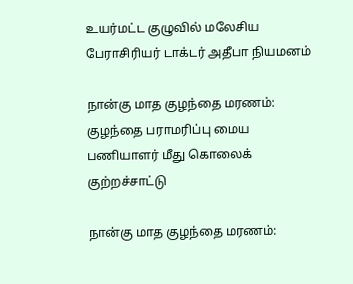உயர்மட்ட குழுவில் மலேசிய பேராசிரியர் டாக்டர் அதீபா நியமனம்

நான்கு மாத குழந்தை மரணம்: குழந்தை பராமரிப்பு மைய பணியாளர் மீது கொலைக் குற்றச்சாட்டு

நான்கு மாத குழந்தை மரணம்: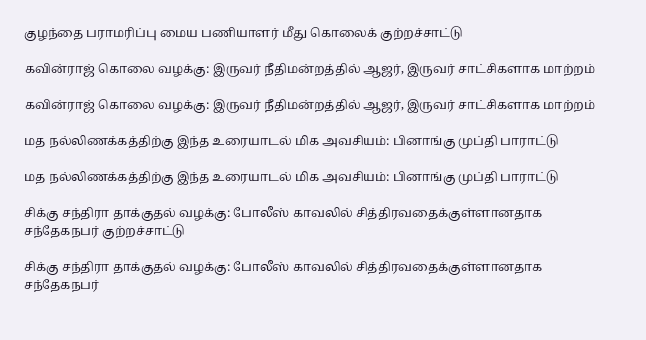குழந்தை பராமரிப்பு மைய பணியாளர் மீது கொலைக் குற்றச்சாட்டு

கவின்ராஜ் கொலை வழக்கு: இருவர் நீதிமன்றத்தில் ஆஜர், இருவர் சாட்சிகளாக மாற்றம்

கவின்ராஜ் கொலை வழக்கு: இருவர் நீதிமன்றத்தில் ஆஜர், இருவர் சாட்சிகளாக மாற்றம்

மத நல்லிணக்கத்திற்கு இந்த உரையாடல் மிக அவசியம்: பினாங்கு முப்தி பாராட்டு

மத நல்லிணக்கத்திற்கு இந்த உரையாடல் மிக அவசியம்: பினாங்கு முப்தி பாராட்டு

சிக்கு சந்திரா தாக்குதல் வழக்கு: போலீஸ் காவலில் சித்திரவதைக்குள்ளானதாக சந்தேகநபர் குற்றச்சாட்டு

சிக்கு சந்திரா தாக்குதல் வழக்கு: போலீஸ் காவலில் சித்திரவதைக்குள்ளானதாக சந்தேகநபர்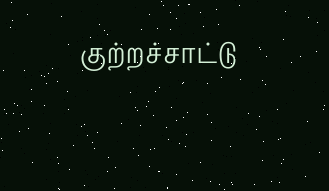குற்றச்சாட்டு